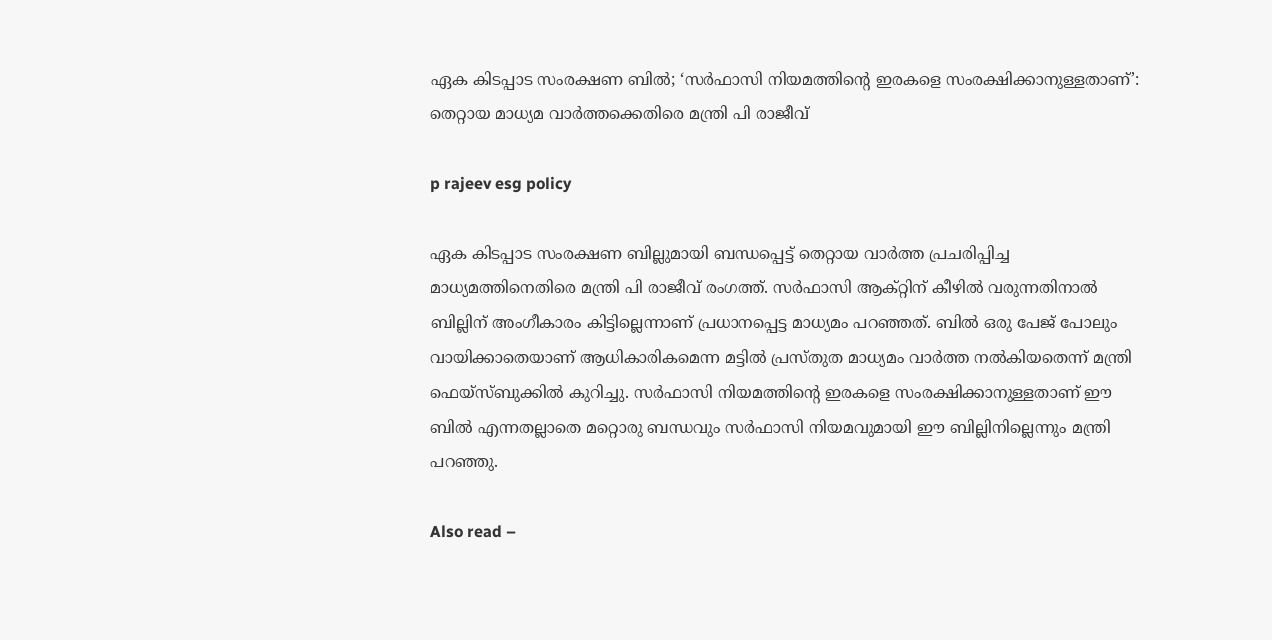ഏക കിടപ്പാട സംരക്ഷണ ബില്‍; ‘സര്‍ഫാസി നിയമത്തിന്റെ ഇരകളെ സംരക്ഷിക്കാനുള്ളതാണ്’: തെറ്റായ മാധ്യമ വാര്‍ത്തക്കെതിരെ മന്ത്രി പി രാജീവ്

p rajeev esg policy

ഏക കിടപ്പാട സംരക്ഷണ ബില്ലുമായി ബന്ധപ്പെട്ട് തെറ്റായ വാര്‍ത്ത പ്രചരിപ്പിച്ച മാധ്യമത്തിനെതിരെ മന്ത്രി പി രാജീവ് രംഗത്ത്. സര്‍ഫാസി ആക്റ്റിന് കീഴില്‍ വരുന്നതിനാല്‍ ബില്ലിന് അംഗീകാരം കിട്ടില്ലെന്നാണ് പ്രധാനപ്പെട്ട മാധ്യമം പറഞ്ഞത്. ബില്‍ ഒരു പേജ് പോലും വായിക്കാതെയാണ് ആധികാരികമെന്ന മട്ടില്‍ പ്രസ്തുത മാധ്യമം വാര്‍ത്ത നല്‍കിയതെന്ന് മന്ത്രി ഫെയ്‌സ്ബുക്കില്‍ കുറിച്ചു. സര്‍ഫാസി നിയമത്തിന്റെ ഇരകളെ സംരക്ഷിക്കാനുള്ളതാണ് ഈ ബില്‍ എന്നതല്ലാതെ മറ്റൊരു ബന്ധവും സര്‍ഫാസി നിയമവുമായി ഈ ബില്ലിനില്ലെന്നും മന്ത്രി പറഞ്ഞു.

Also read –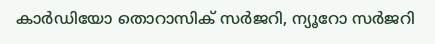കാര്‍ഡിയോ തൊറാസിക് സര്‍ജറി, ന്യൂറോ സര്‍ജറി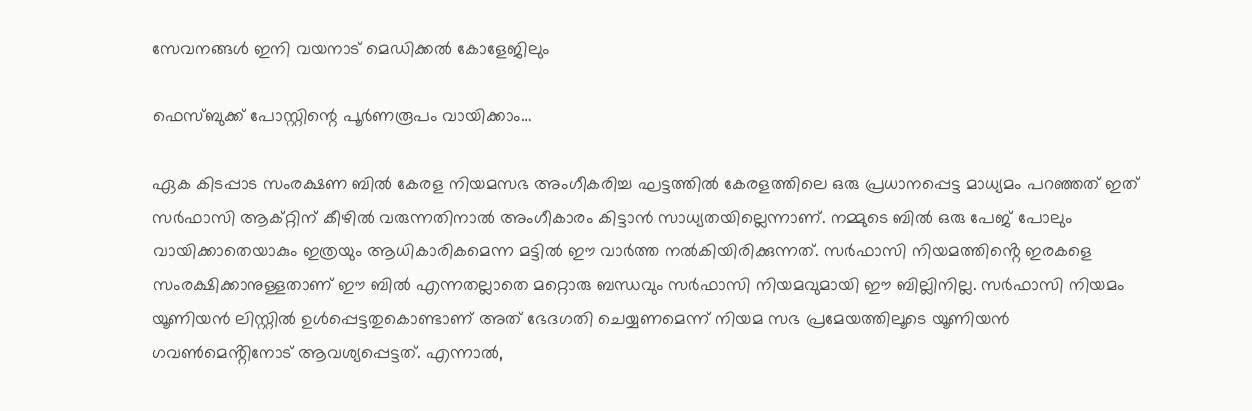സേവനങ്ങള്‍ ഇനി വയനാട് മെഡിക്കല്‍ കോളേജിലും

ഫെസ്ബുക്ക് പോസ്റ്റിന്റെ പൂര്‍ണരൂപം വായിക്കാം…

ഏക കിടപ്പാട സംരക്ഷണ ബിൽ കേരള നിയമസഭ അംഗീകരിച്ച ഘട്ടത്തിൽ കേരളത്തിലെ ഒരു പ്രധാനപ്പെട്ട മാധ്യമം പറഞ്ഞത് ഇത് സർഫാസി ആക്റ്റിന് കീഴിൽ വരുന്നതിനാൽ അംഗീകാരം കിട്ടാൻ സാധ്യതയില്ലെന്നാണ്. നമ്മുടെ ബിൽ ഒരു പേജ് പോലും വായിക്കാതെയാകും ഇത്രയും ആധികാരികമെന്ന മട്ടിൽ ഈ വാർത്ത നൽകിയിരിക്കുന്നത്. സർഫാസി നിയമത്തിൻ്റെ ഇരകളെ സംരക്ഷിക്കാനുള്ളതാണ് ഈ ബിൽ എന്നതല്ലാതെ മറ്റൊരു ബന്ധവും സർഫാസി നിയമവുമായി ഈ ബില്ലിനില്ല. സർഫാസി നിയമം യൂണിയൻ ലിസ്റ്റിൽ ഉൾപ്പെട്ടതുകൊണ്ടാണ് അത് ഭേദഗതി ചെയ്യണമെന്ന് നിയമ സഭ പ്രമേയത്തിലൂടെ യൂണിയൻ ഗവൺമെൻ്റിനോട് ആവശ്യപ്പെട്ടത്. എന്നാൽ,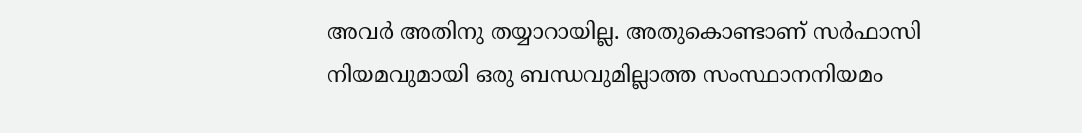അവർ അതിനു തയ്യാറായില്ല. അതുകൊണ്ടാണ് സർഫാസി നിയമവുമായി ഒരു ബന്ധവുമില്ലാത്ത സംസ്ഥാനനിയമം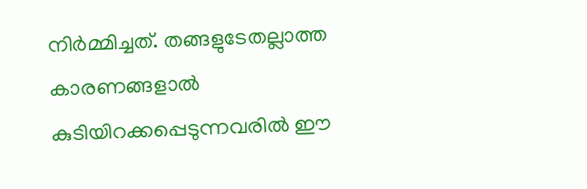നിർമ്മിച്ചത്. തങ്ങളുടേതല്ലാത്ത കാരണങ്ങളാൽ കുടിയിറക്കപ്പെടുന്നവരിൽ ഈ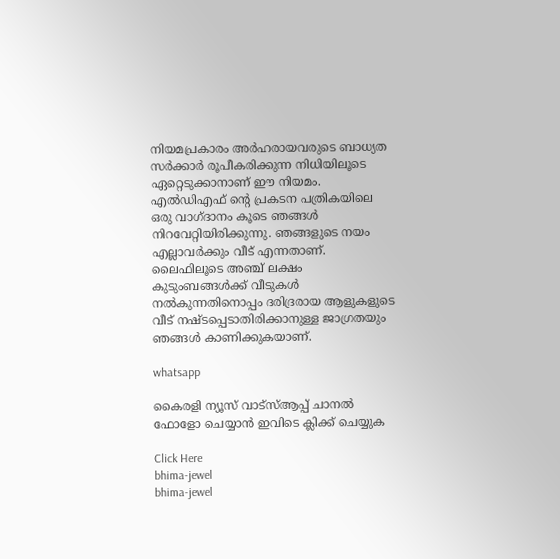നിയമപ്രകാരം അർഹരായവരുടെ ബാധ്യത സർക്കാർ രൂപീകരിക്കുന്ന നിധിയിലൂടെ ഏറ്റെടുക്കാനാണ് ഈ നിയമം. എൽഡിഎഫ് ന്റെ പ്രകടന പത്രികയിലെ ഒരു വാഗ്ദാനം കൂടെ ഞങ്ങൾ നിറവേറ്റിയിരിക്കുന്നു. ഞങ്ങളുടെ നയം എല്ലാവർക്കും വീട് എന്നതാണ്. ലൈഫിലൂടെ അഞ്ച് ലക്ഷം കുടുംബങ്ങൾക്ക് വീടുകൾ നൽകുന്നതിനൊപ്പം ദരിദ്രരായ ആളുകളുടെ വീട് നഷ്ടപ്പെടാതിരിക്കാനുള്ള ജാഗ്രതയും ഞങ്ങൾ കാണിക്കുകയാണ്.

whatsapp

കൈരളി ന്യൂസ് വാട്‌സ്ആപ്പ് ചാനല്‍ ഫോളോ ചെയ്യാന്‍ ഇവിടെ ക്ലിക്ക് ചെയ്യുക

Click Here
bhima-jewel
bhima-jewel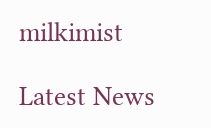milkimist

Latest News